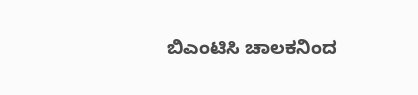ಬಿಎಂಟಿಸಿ ಚಾಲಕನಿಂದ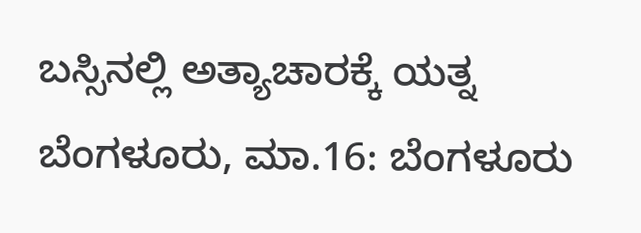ಬಸ್ಸಿನಲ್ಲಿ ಅತ್ಯಾಚಾರಕ್ಕೆ ಯತ್ನ
ಬೆಂಗಳೂರು, ಮಾ.16: ಬೆಂಗಳೂರು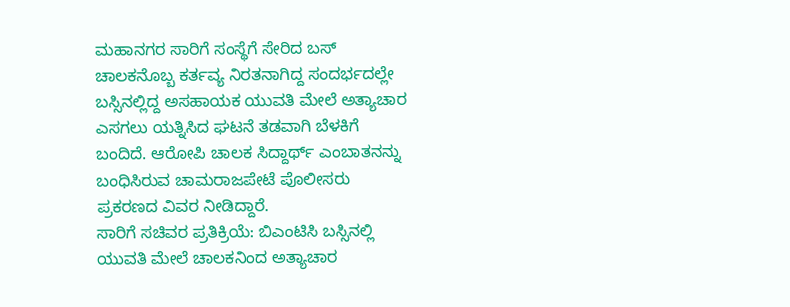ಮಹಾನಗರ ಸಾರಿಗೆ ಸಂಸ್ಥೆಗೆ ಸೇರಿದ ಬಸ್ ಚಾಲಕನೊಬ್ಬ ಕರ್ತವ್ಯ ನಿರತನಾಗಿದ್ದ ಸಂದರ್ಭದಲ್ಲೇ ಬಸ್ಸಿನಲ್ಲಿದ್ದ ಅಸಹಾಯಕ ಯುವತಿ ಮೇಲೆ ಅತ್ಯಾಚಾರ ಎಸಗಲು ಯತ್ನಿಸಿದ ಘಟನೆ ತಡವಾಗಿ ಬೆಳಕಿಗೆ ಬಂದಿದೆ. ಆರೋಪಿ ಚಾಲಕ ಸಿದ್ದಾರ್ಥ್ ಎಂಬಾತನನ್ನು ಬಂಧಿಸಿರುವ ಚಾಮರಾಜಪೇಟೆ ಪೊಲೀಸರು ಪ್ರಕರಣದ ವಿವರ ನೀಡಿದ್ದಾರೆ.
ಸಾರಿಗೆ ಸಚಿವರ ಪ್ರತಿಕ್ರಿಯೆ: ಬಿಎಂಟಿಸಿ ಬಸ್ಸಿನಲ್ಲಿ ಯುವತಿ ಮೇಲೆ ಚಾಲಕನಿಂದ ಅತ್ಯಾಚಾರ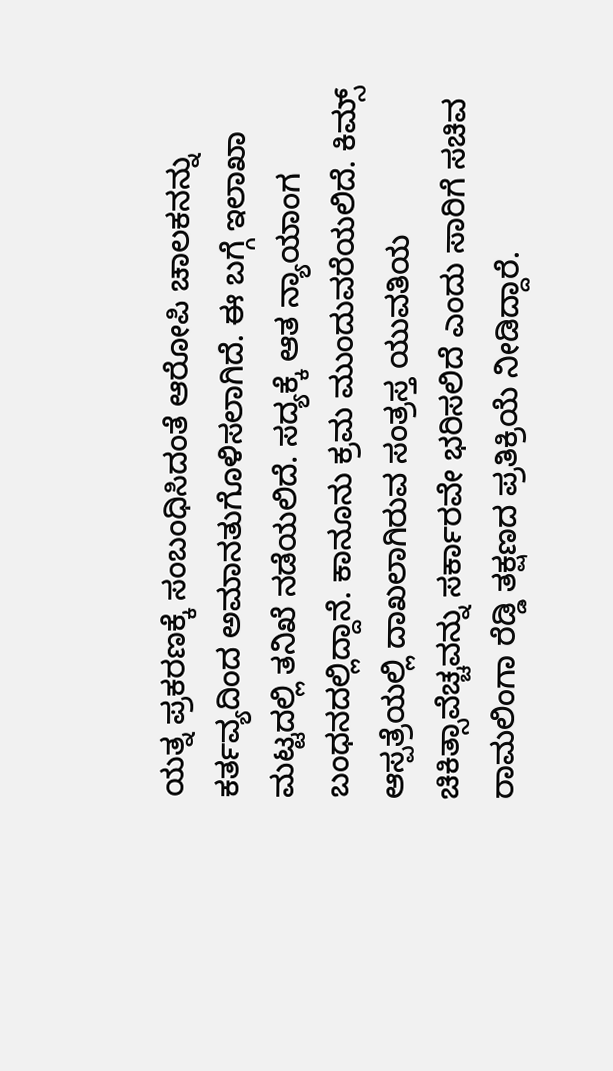ಯತ್ನ ಪ್ರಕರಣಕ್ಕೆ ಸಂಬಂಧಿಸಿದಂತೆ ಆರೋಪಿ ಚಾಲಕನನ್ನು ಕರ್ತವ್ಯದಿಂದ ಅಮಾನತುಗೊಳಿಸಲಾಗಿದೆ. ಈ ಬಗ್ಗೆ ಇಲಾಖಾ ಮಟ್ಟದಲ್ಲಿ ತನಿಖೆ ನಡೆಯಲಿದೆ. ಸದ್ಯಕ್ಕೆ ಆತ ನ್ಯಾಯಾಂಗ ಬಂಧನದಲ್ಲಿದ್ದಾನೆ. ಕಾನೂನು ಕ್ರಮ ಮುಂದುವರೆಯಲಿದೆ. ಕಿಮ್ಸ್ ಆಸ್ಪತ್ರೆಯಲ್ಲಿ ದಾಖಲಾಗಿರುವ ಸಂತ್ರಸ್ತ ಯುವತಿಯ ಚಿಕಿತ್ಸಾವೆಚ್ಚವನ್ನು ಸರ್ಕಾರವೇ ಭರಿಸಲಿದೆ ಎಂದು ಸಾರಿಗೆ ಸಚಿವ ರಾಮಲಿಂಗಾ ರೆಡ್ಡಿ ತಕ್ಷಣದ ಪ್ರತಿಕ್ರಿಯೆ ನೀಡಿದ್ದಾರೆ.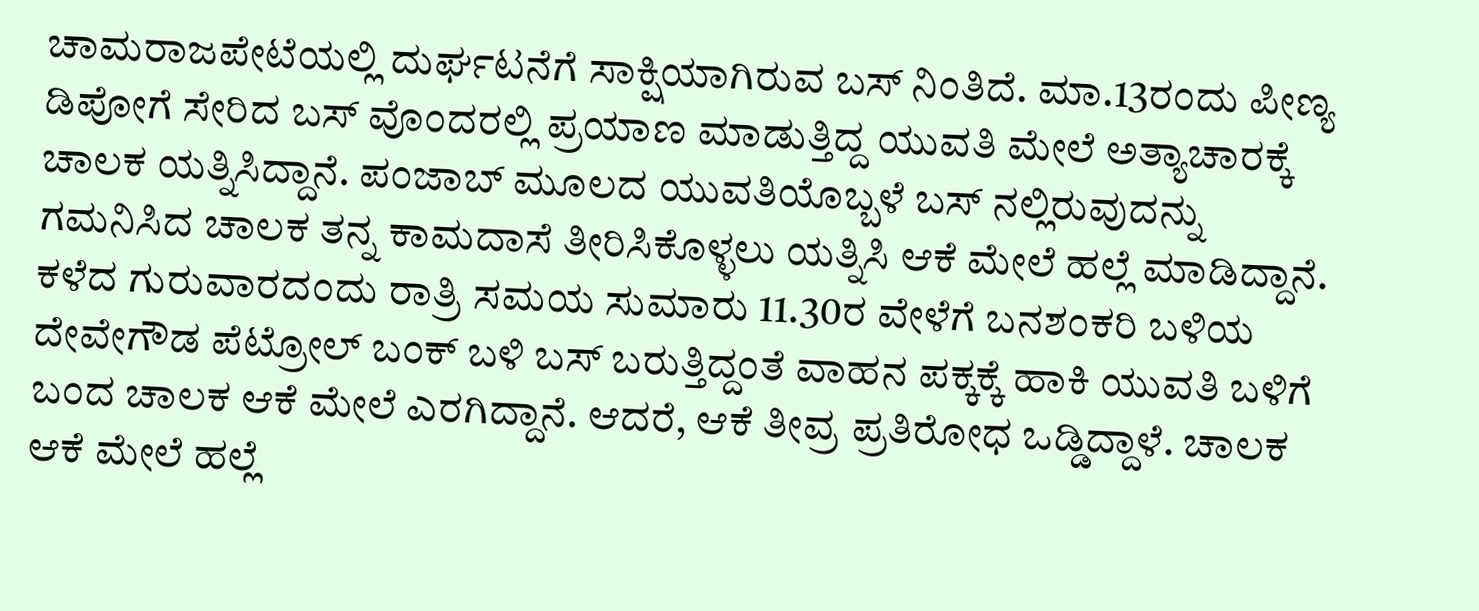ಚಾಮರಾಜಪೇಟೆಯಲ್ಲಿ ದುರ್ಘಟನೆಗೆ ಸಾಕ್ಷಿಯಾಗಿರುವ ಬಸ್ ನಿಂತಿದೆ. ಮಾ.13ರಂದು ಪೀಣ್ಯ ಡಿಪೋಗೆ ಸೇರಿದ ಬಸ್ ವೊಂದರಲ್ಲಿ ಪ್ರಯಾಣ ಮಾಡುತ್ತಿದ್ದ ಯುವತಿ ಮೇಲೆ ಅತ್ಯಾಚಾರಕ್ಕೆ ಚಾಲಕ ಯತ್ನಿಸಿದ್ದಾನೆ. ಪಂಜಾಬ್ ಮೂಲದ ಯುವತಿಯೊಬ್ಬಳೆ ಬಸ್ ನಲ್ಲಿರುವುದನ್ನು ಗಮನಿಸಿದ ಚಾಲಕ ತನ್ನ ಕಾಮದಾಸೆ ತೀರಿಸಿಕೊಳ್ಳಲು ಯತ್ನಿಸಿ ಆಕೆ ಮೇಲೆ ಹಲ್ಲೆ ಮಾಡಿದ್ದಾನೆ.
ಕಳೆದ ಗುರುವಾರದಂದು ರಾತ್ರಿ ಸಮಯ ಸುಮಾರು 11.30ರ ವೇಳೆಗೆ ಬನಶಂಕರಿ ಬಳಿಯ ದೇವೇಗೌಡ ಪೆಟ್ರೋಲ್ ಬಂಕ್ ಬಳಿ ಬಸ್ ಬರುತ್ತಿದ್ದಂತೆ ವಾಹನ ಪಕ್ಕಕ್ಕೆ ಹಾಕಿ ಯುವತಿ ಬಳಿಗೆ ಬಂದ ಚಾಲಕ ಆಕೆ ಮೇಲೆ ಎರಗಿದ್ದಾನೆ. ಆದರೆ, ಆಕೆ ತೀವ್ರ ಪ್ರತಿರೋಧ ಒಡ್ಡಿದ್ದಾಳೆ. ಚಾಲಕ ಆಕೆ ಮೇಲೆ ಹಲ್ಲೆ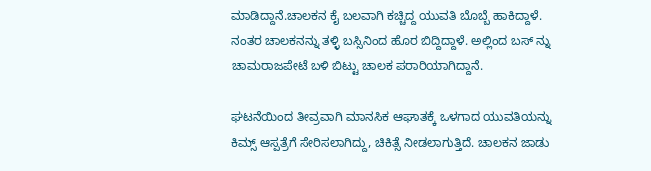ಮಾಡಿದ್ದಾನೆ.ಚಾಲಕನ ಕೈ ಬಲವಾಗಿ ಕಚ್ಚಿದ್ದ ಯುವತಿ ಬೊಬ್ಬೆ ಹಾಕಿದ್ದಾಳೆ. ನಂತರ ಚಾಲಕನನ್ನು ತಳ್ಳಿ ಬಸ್ಸಿನಿಂದ ಹೊರ ಬಿದ್ದಿದ್ದಾಳೆ. ಅಲ್ಲಿಂದ ಬಸ್ ನ್ನು ಚಾಮರಾಜಪೇಟೆ ಬಳಿ ಬಿಟ್ಟು ಚಾಲಕ ಪರಾರಿಯಾಗಿದ್ದಾನೆ.

ಘಟನೆಯಿಂದ ತೀವ್ರವಾಗಿ ಮಾನಸಿಕ ಆಘಾತಕ್ಕೆ ಒಳಗಾದ ಯುವತಿಯನ್ನು ಕಿಮ್ಸ್ ಆಸ್ಪತ್ರೆಗೆ ಸೇರಿಸಲಾಗಿದ್ದು, ಚಿಕಿತ್ಸೆ ನೀಡಲಾಗುತ್ತಿದೆ. ಚಾಲಕನ ಜಾಡು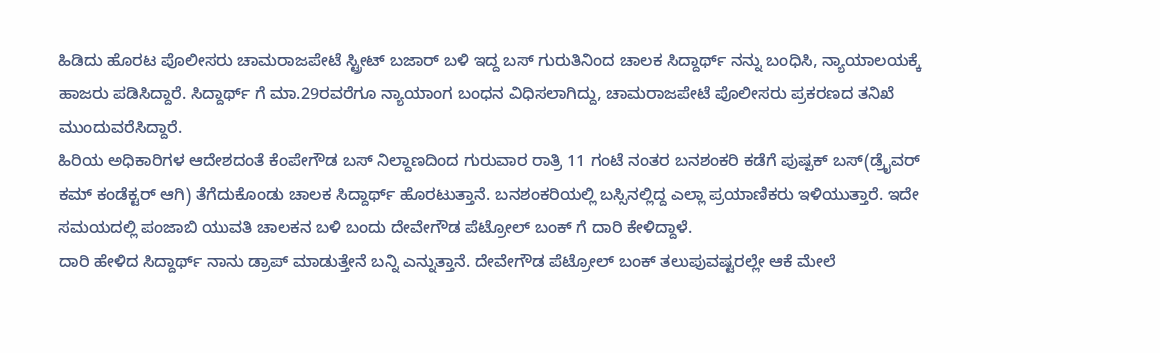ಹಿಡಿದು ಹೊರಟ ಪೊಲೀಸರು ಚಾಮರಾಜಪೇಟೆ ಸ್ಟ್ರೀಟ್ ಬಜಾರ್ ಬಳಿ ಇದ್ದ ಬಸ್ ಗುರುತಿನಿಂದ ಚಾಲಕ ಸಿದ್ದಾರ್ಥ್ ನನ್ನು ಬಂಧಿಸಿ, ನ್ಯಾಯಾಲಯಕ್ಕೆ ಹಾಜರು ಪಡಿಸಿದ್ದಾರೆ. ಸಿದ್ದಾರ್ಥ್ ಗೆ ಮಾ.29ರವರೆಗೂ ನ್ಯಾಯಾಂಗ ಬಂಧನ ವಿಧಿಸಲಾಗಿದ್ದು, ಚಾಮರಾಜಪೇಟೆ ಪೊಲೀಸರು ಪ್ರಕರಣದ ತನಿಖೆ ಮುಂದುವರೆಸಿದ್ದಾರೆ.
ಹಿರಿಯ ಅಧಿಕಾರಿಗಳ ಆದೇಶದಂತೆ ಕೆಂಪೇಗೌಡ ಬಸ್ ನಿಲ್ದಾಣದಿಂದ ಗುರುವಾರ ರಾತ್ರಿ 11 ಗಂಟೆ ನಂತರ ಬನಶಂಕರಿ ಕಡೆಗೆ ಪುಷ್ಪಕ್ ಬಸ್(ಡ್ರೈವರ್ ಕಮ್ ಕಂಡೆಕ್ಟರ್ ಆಗಿ) ತೆಗೆದುಕೊಂಡು ಚಾಲಕ ಸಿದ್ದಾರ್ಥ್ ಹೊರಟುತ್ತಾನೆ. ಬನಶಂಕರಿಯಲ್ಲಿ ಬಸ್ಸಿನಲ್ಲಿದ್ದ ಎಲ್ಲಾ ಪ್ರಯಾಣಿಕರು ಇಳಿಯುತ್ತಾರೆ. ಇದೇ ಸಮಯದಲ್ಲಿ ಪಂಜಾಬಿ ಯುವತಿ ಚಾಲಕನ ಬಳಿ ಬಂದು ದೇವೇಗೌಡ ಪೆಟ್ರೋಲ್ ಬಂಕ್ ಗೆ ದಾರಿ ಕೇಳಿದ್ದಾಳೆ.
ದಾರಿ ಹೇಳಿದ ಸಿದ್ದಾರ್ಥ್ ನಾನು ಡ್ರಾಪ್ ಮಾಡುತ್ತೇನೆ ಬನ್ನಿ ಎನ್ನುತ್ತಾನೆ. ದೇವೇಗೌಡ ಪೆಟ್ರೋಲ್ ಬಂಕ್ ತಲುಪುವಷ್ಟರಲ್ಲೇ ಆಕೆ ಮೇಲೆ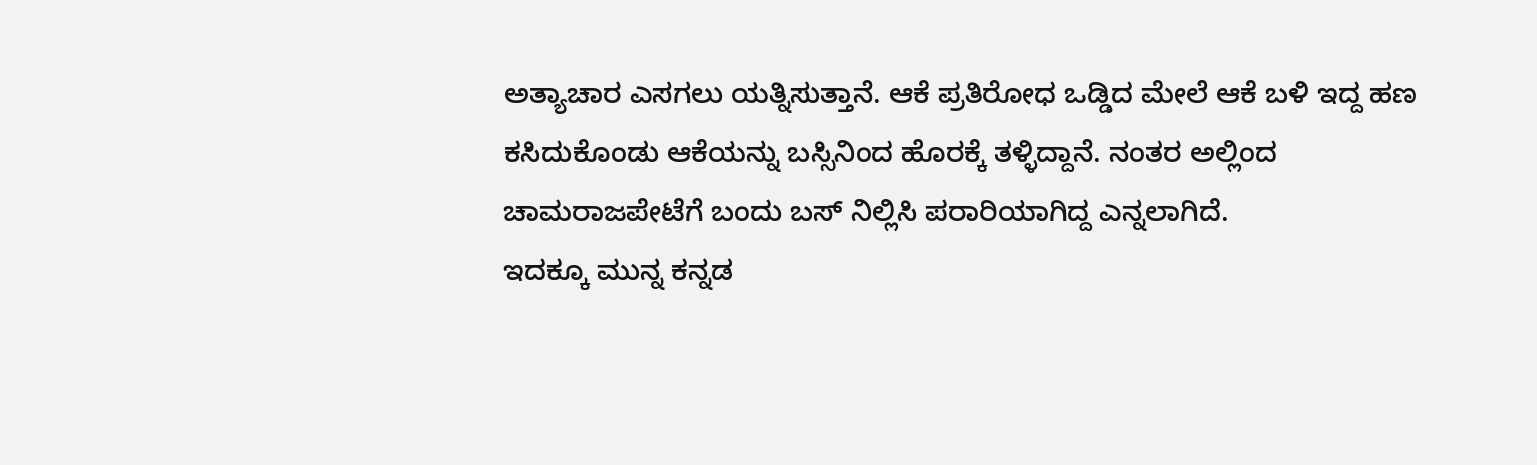ಅತ್ಯಾಚಾರ ಎಸಗಲು ಯತ್ನಿಸುತ್ತಾನೆ. ಆಕೆ ಪ್ರತಿರೋಧ ಒಡ್ಡಿದ ಮೇಲೆ ಆಕೆ ಬಳಿ ಇದ್ದ ಹಣ ಕಸಿದುಕೊಂಡು ಆಕೆಯನ್ನು ಬಸ್ಸಿನಿಂದ ಹೊರಕ್ಕೆ ತಳ್ಳಿದ್ದಾನೆ. ನಂತರ ಅಲ್ಲಿಂದ ಚಾಮರಾಜಪೇಟೆಗೆ ಬಂದು ಬಸ್ ನಿಲ್ಲಿಸಿ ಪರಾರಿಯಾಗಿದ್ದ ಎನ್ನಲಾಗಿದೆ.
ಇದಕ್ಕೂ ಮುನ್ನ ಕನ್ನಡ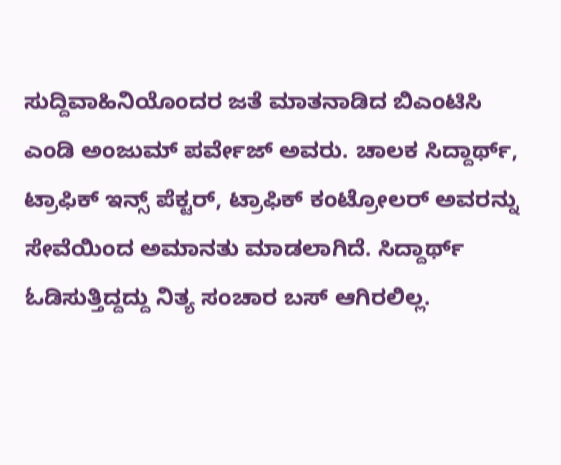ಸುದ್ದಿವಾಹಿನಿಯೊಂದರ ಜತೆ ಮಾತನಾಡಿದ ಬಿಎಂಟಿಸಿ ಎಂಡಿ ಅಂಜುಮ್ ಪರ್ವೇಜ್ ಅವರು. ಚಾಲಕ ಸಿದ್ದಾರ್ಥ್, ಟ್ರಾಫಿಕ್ ಇನ್ಸ್ ಪೆಕ್ಟರ್, ಟ್ರಾಫಿಕ್ ಕಂಟ್ರೋಲರ್ ಅವರನ್ನು ಸೇವೆಯಿಂದ ಅಮಾನತು ಮಾಡಲಾಗಿದೆ. ಸಿದ್ದಾರ್ಥ್ ಓಡಿಸುತ್ತಿದ್ದದ್ದು ನಿತ್ಯ ಸಂಚಾರ ಬಸ್ ಆಗಿರಲಿಲ್ಲ.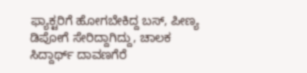ಫ್ಯಾಕ್ಟರಿಗೆ ಹೋಗಬೇಕಿದ್ದ ಬಸ್, ಪೀಣ್ಯ ಡಿಪೋಗೆ ಸೇರಿದ್ದಾಗಿದ್ದು, ಚಾಲಕ ಸಿದ್ದಾರ್ಥ್ ದಾವಣಗೆರೆ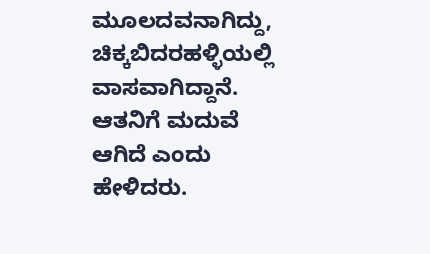ಮೂಲದವನಾಗಿದ್ದು, ಚಿಕ್ಕಬಿದರಹಳ್ಳಿಯಲ್ಲಿ ವಾಸವಾಗಿದ್ದಾನೆ. ಆತನಿಗೆ ಮದುವೆ ಆಗಿದೆ ಎಂದು ಹೇಳಿದರು.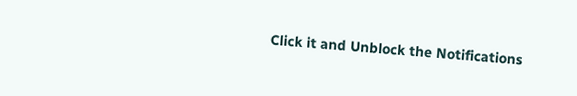Click it and Unblock the Notifications